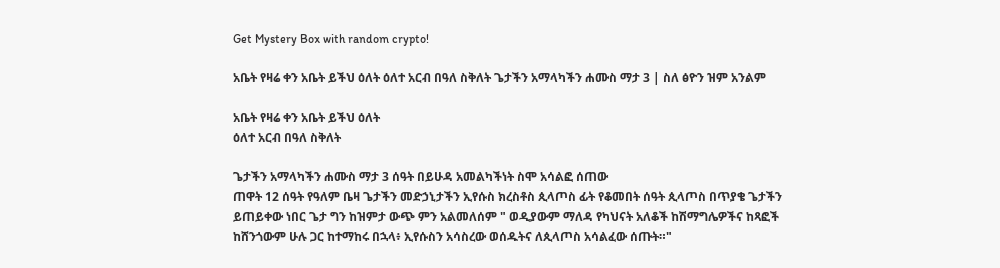Get Mystery Box with random crypto!

አቤት የዛሬ ቀን አቤት ይችህ ዕለት ዕለተ አርብ በዓለ ስቅለት ጌታችን አማላካችን ሐሙስ ማታ 3 | ስለ ፅዮን ዝም አንልም

አቤት የዛሬ ቀን አቤት ይችህ ዕለት
ዕለተ አርብ በዓለ ስቅለት

ጌታችን አማላካችን ሐሙስ ማታ 3 ሰዓት በይሁዳ አመልካችነት ስሞ አሳልፎ ሰጠው
ጠዋት 12 ሰዓት የዓለም ቤዛ ጌታችን መድኃኒታችን ኢየሱስ ክረስቶስ ጲላጦስ ፊት የቆመበት ሰዓት ጲላጦስ በጥያቄ ጌታችን ይጠይቀው ነበር ጌታ ግን ከዝምታ ውጭ ምን አልመለሰም " ወዲያውም ማለዳ የካህናት አለቆች ከሽማግሌዎችና ከጻፎች ከሸንጎውም ሁሉ ጋር ከተማከሩ በኋላ፥ ኢየሱስን አሳስረው ወሰዱትና ለጲላጦስ አሳልፈው ሰጡት።"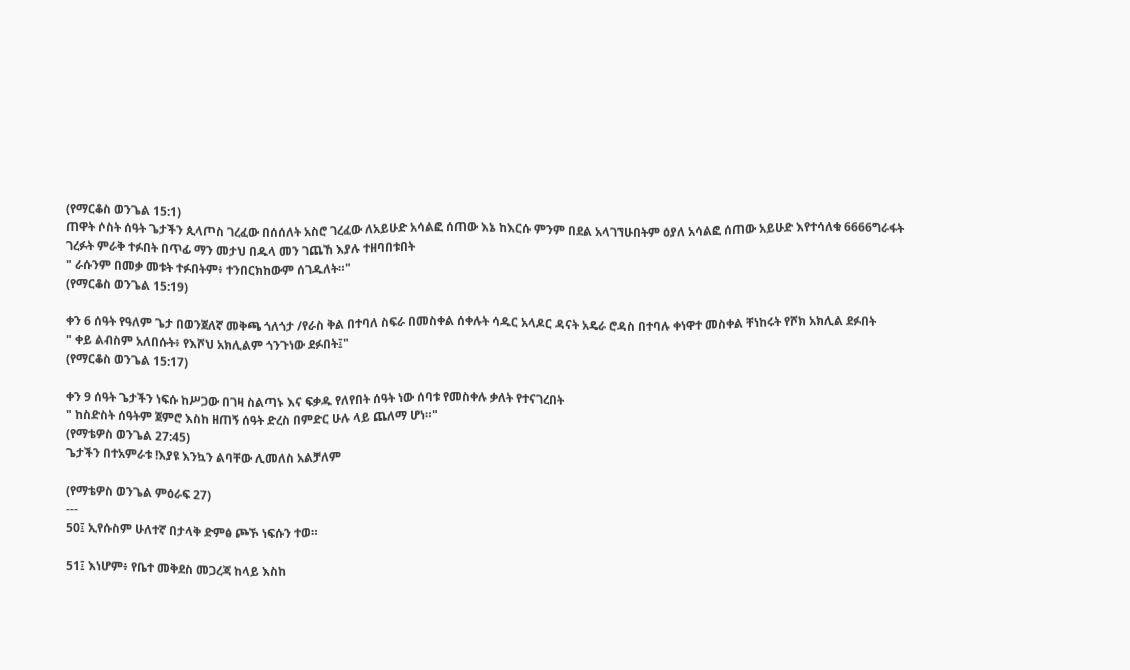(የማርቆስ ወንጌል 15:1)
ጠዋት ሶስት ሰዓት ጌታችን ጲላጦስ ገረፈው በሰሰለት አስሮ ገረፈው ለአይሁድ አሳልፎ ሰጠው እኔ ከእርሱ ምንም በደል አላገኘሁበትም ዕያለ አሳልፎ ሰጠው አይሁድ እየተሳለቁ 6666ግራፋት ገረፉት ምራቅ ተፉበት በጥፊ ማን መታህ በዱላ መን ገጨኸ እያሉ ተዘባበቱበት
" ራሱንም በመቃ መቱት ተፉበትም፥ ተንበርክከውም ሰገዱለት።"
(የማርቆስ ወንጌል 15:19)

ቀን 6 ሰዓት የዓለም ጌታ በወንጀለኛ መቅጫ ጎለጎታ /የራስ ቅል በተባለ ስፍራ በመስቀል ሰቀሉት ሳዱር አላዶር ዳናት አዴራ ሮዳስ በተባሉ ቀነዋተ መስቀል ቸነከሩት የሾክ አክሊል ደፉበት
" ቀይ ልብስም አለበሱት፥ የእሾህ አክሊልም ጎንጉነው ደፉበት፤"
(የማርቆስ ወንጌል 15:17)

ቀን 9 ሰዓት ጌታችን ነፍሱ ከሥጋው በገዛ ስልጣኑ እና ፍቃዱ የለየበት ሰዓት ነው ሰባቱ የመስቀሉ ቃለት የተናገረበት
" ከስድስት ሰዓትም ጀምሮ እስከ ዘጠኝ ሰዓት ድረስ በምድር ሁሉ ላይ ጨለማ ሆነ።"
(የማቴዎስ ወንጌል 27:45)
ጌታችን በተአምራቱ !እያዩ እንኳን ልባቸው ሊመለስ አልቻለም

(የማቴዎስ ወንጌል ምዕራፍ 27)
---
50፤ ኢየሱስም ሁለተኛ በታላቅ ድምፅ ጮኾ ነፍሱን ተወ።

51፤ እነሆም፥ የቤተ መቅደስ መጋረጃ ከላይ እስከ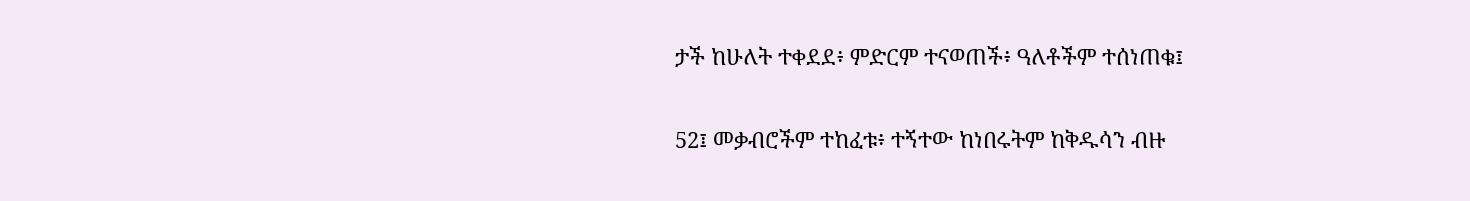ታች ከሁለት ተቀደደ፥ ምድርም ተናወጠች፥ ዓለቶችም ተሰነጠቁ፤

52፤ መቃብሮችም ተከፈቱ፥ ተኝተው ከነበሩትም ከቅዱሳን ብዙ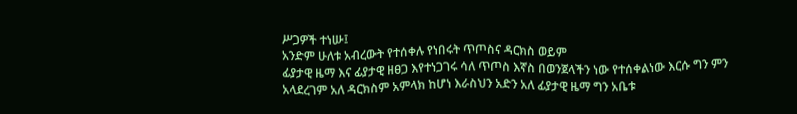ሥጋዎች ተነሡ፤
አንድም ሁለቱ አብረውት የተሰቀሉ የነበሩት ጥጦስና ዳርክስ ወይም
ፊያታዊ ዜማ እና ፊያታዊ ዘፀጋ እየተነጋገሩ ሳለ ጥጦስ እኛስ በወንጀላችን ነው የተሰቀልነው እርሱ ግን ምን አላደረገም አለ ዳርክስም አምላክ ከሆነ እራስህን አድን አለ ፊያታዊ ዜማ ግን አቤቱ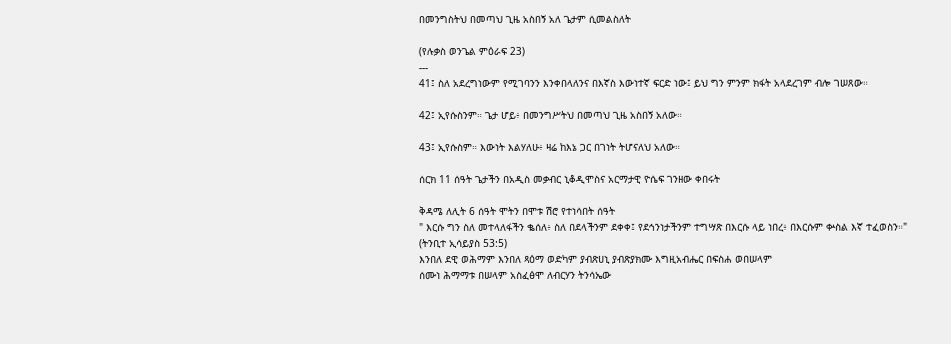በመንግስትህ በመጣህ ጊዜ አስበኝ አለ ጌታም ሲመልስለት

(የሉቃስ ወንጌል ምዕራፍ 23)
---
41፤ ስለ አደረግነውም የሚገባንን እንቀበላለንና በእኛስ እውነተኛ ፍርድ ነው፤ ይህ ግን ምንም ክፋት አላደረገም ብሎ ገሠጸው።

42፤ ኢየሱስንም። ጌታ ሆይ፥ በመንግሥትህ በመጣህ ጊዜ አስበኝ አለው።

43፤ ኢየሱስም። እውነት እልሃለሁ፥ ዛሬ ከእኔ ጋር በገነት ትሆናለህ አለው።

ሰርክ 11 ሰዓት ጌታችን በአዲስ መቃብር ኒቆዲሞስና አርማታዊ ዮሴፍ ገንዘው ቀበሩት

ቅዳሜ ለሊት 6 ሰዓት ሞትን በሞቱ ሽሮ የተነሳበት ሰዓት
" እርሱ ግን ስለ መተላለፋችን ቈሰለ፥ ስለ በደላችንም ደቀቀ፤ የደኅንነታችንም ተግሣጽ በእርሱ ላይ ነበረ፥ በእርሱም ቍስል እኛ ተፈወስን።"
(ትንቢተ ኢሳይያስ 53:5)
እንበለ ደዊ ወሕማም እንበለ ጻዕማ ወድካም ያብጽሀኒ ያብጽያክሙ እግዚአብሔር በፍስሐ ወበሠላም
ሰሙነ ሕማማቱ በሠላም አስፈፅሞ ለብርሃን ትንሳኤው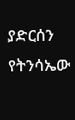ያድርሰን የትንሳኤው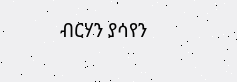ብርሃን ያሳየን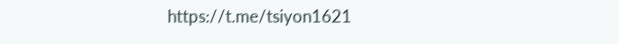https://t.me/tsiyon1621